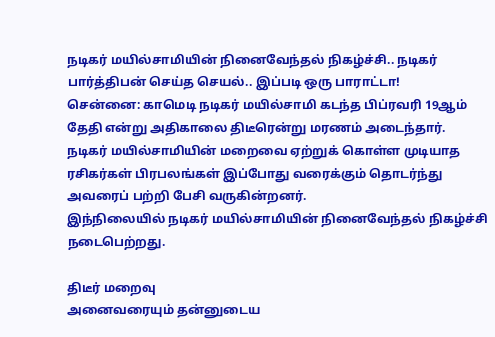நடிகர் மயில்சாமியின் நினைவேந்தல் நிகழ்ச்சி.. நடிகர் பார்த்திபன் செய்த செயல்.. இப்படி ஒரு பாராட்டா!
சென்னை: காமெடி நடிகர் மயில்சாமி கடந்த பிப்ரவரி 19ஆம் தேதி என்று அதிகாலை திடீரென்று மரணம் அடைந்தார்.
நடிகர் மயில்சாமியின் மறைவை ஏற்றுக் கொள்ள முடியாத ரசிகர்கள் பிரபலங்கள் இப்போது வரைக்கும் தொடர்ந்து அவரைப் பற்றி பேசி வருகின்றனர்.
இந்நிலையில் நடிகர் மயில்சாமியின் நினைவேந்தல் நிகழ்ச்சி நடைபெற்றது.

திடீர் மறைவு
அனைவரையும் தன்னுடைய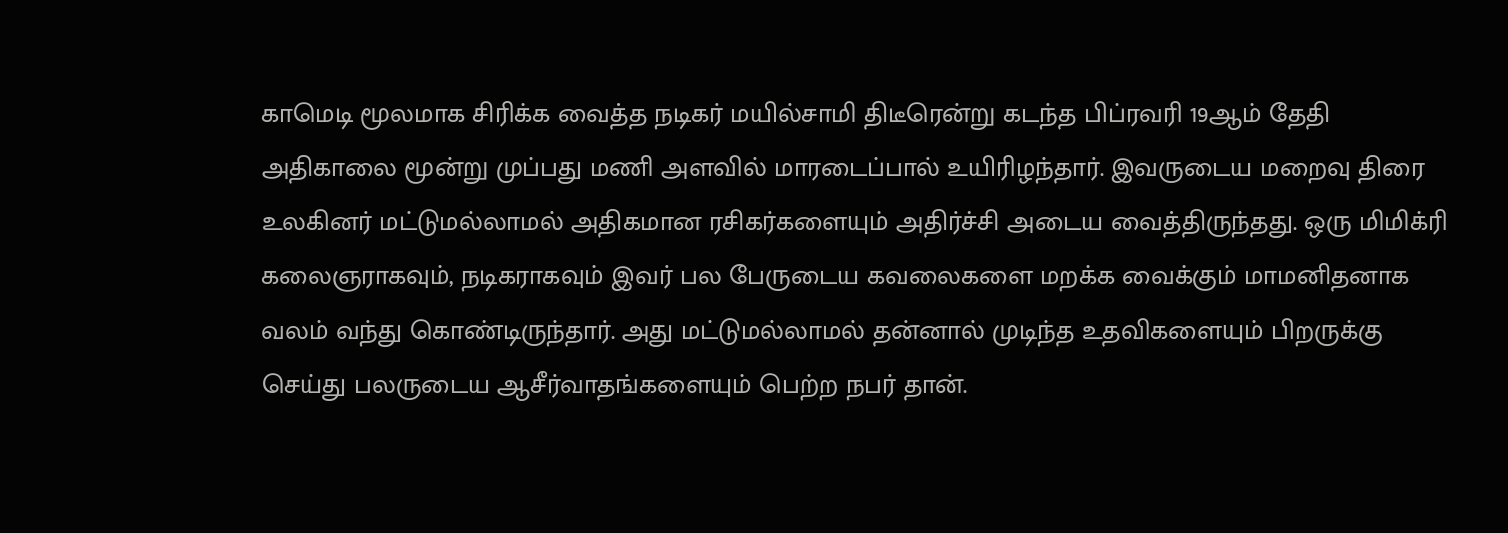காமெடி மூலமாக சிரிக்க வைத்த நடிகர் மயில்சாமி திடீரென்று கடந்த பிப்ரவரி 19ஆம் தேதி அதிகாலை மூன்று முப்பது மணி அளவில் மாரடைப்பால் உயிரிழந்தார். இவருடைய மறைவு திரை உலகினர் மட்டுமல்லாமல் அதிகமான ரசிகர்களையும் அதிர்ச்சி அடைய வைத்திருந்தது. ஒரு மிமிக்ரி கலைஞராகவும், நடிகராகவும் இவர் பல பேருடைய கவலைகளை மறக்க வைக்கும் மாமனிதனாக வலம் வந்து கொண்டிருந்தார். அது மட்டுமல்லாமல் தன்னால் முடிந்த உதவிகளையும் பிறருக்கு செய்து பலருடைய ஆசீர்வாதங்களையும் பெற்ற நபர் தான்.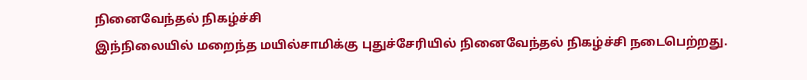நினைவேந்தல் நிகழ்ச்சி
இந்நிலையில் மறைந்த மயில்சாமிக்கு புதுச்சேரியில் நினைவேந்தல் நிகழ்ச்சி நடைபெற்றது.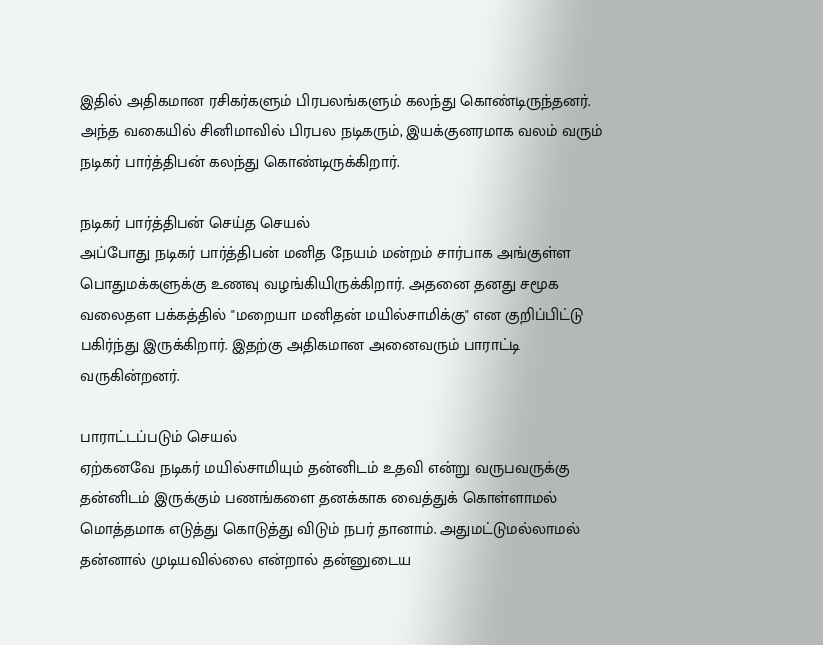இதில் அதிகமான ரசிகர்களும் பிரபலங்களும் கலந்து கொண்டிருந்தனர். அந்த வகையில் சினிமாவில் பிரபல நடிகரும், இயக்குனரமாக வலம் வரும் நடிகர் பார்த்திபன் கலந்து கொண்டிருக்கிறார்.

நடிகர் பார்த்திபன் செய்த செயல்
அப்போது நடிகர் பார்த்திபன் மனித நேயம் மன்றம் சார்பாக அங்குள்ள பொதுமக்களுக்கு உணவு வழங்கியிருக்கிறார். அதனை தனது சமூக வலைதள பக்கத்தில் "மறையா மனிதன் மயில்சாமிக்கு" என குறிப்பிட்டு பகிர்ந்து இருக்கிறார். இதற்கு அதிகமான அனைவரும் பாராட்டி வருகின்றனர்.

பாராட்டப்படும் செயல்
ஏற்கனவே நடிகர் மயில்சாமியும் தன்னிடம் உதவி என்று வருபவருக்கு தன்னிடம் இருக்கும் பணங்களை தனக்காக வைத்துக் கொள்ளாமல் மொத்தமாக எடுத்து கொடுத்து விடும் நபர் தானாம். அதுமட்டுமல்லாமல் தன்னால் முடியவில்லை என்றால் தன்னுடைய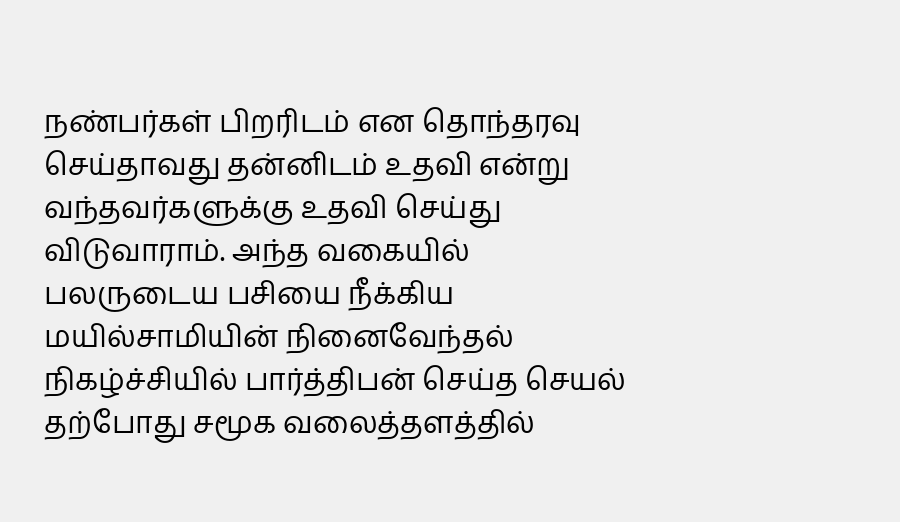நண்பர்கள் பிறரிடம் என தொந்தரவு செய்தாவது தன்னிடம் உதவி என்று வந்தவர்களுக்கு உதவி செய்து விடுவாராம். அந்த வகையில் பலருடைய பசியை நீக்கிய மயில்சாமியின் நினைவேந்தல் நிகழ்ச்சியில் பார்த்திபன் செய்த செயல் தற்போது சமூக வலைத்தளத்தில்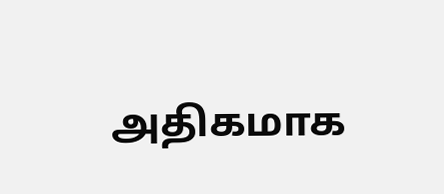அதிகமாக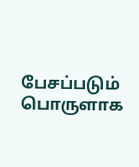பேசப்படும் பொருளாக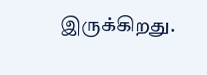இருக்கிறது.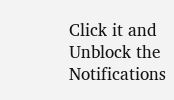Click it and Unblock the Notifications